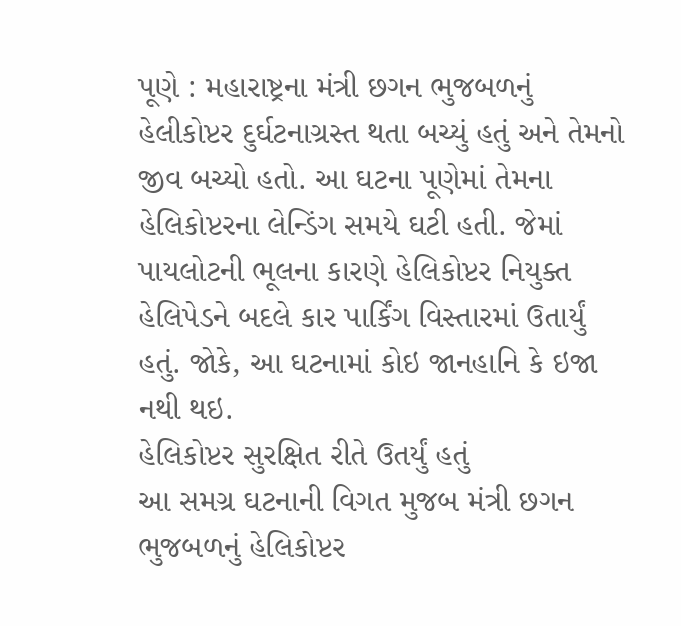પૂણે : મહારાષ્ટ્રના મંત્રી છગન ભુજબળનું હેલીકોપ્ટર દુર્ઘટનાગ્રસ્ત થતા બચ્યું હતું અને તેમનો જીવ બચ્યો હતો. આ ઘટના પૂણેમાં તેમના હેલિકોપ્ટરના લેન્ડિંગ સમયે ઘટી હતી. જેમાં પાયલોટની ભૂલના કારણે હેલિકોપ્ટર નિયુક્ત હેલિપેડને બદલે કાર પાર્કિંગ વિસ્તારમાં ઉતાર્યું હતું. જોકે, આ ઘટનામાં કોઇ જાનહાનિ કે ઇજા નથી થઇ.
હેલિકોપ્ટર સુરક્ષિત રીતે ઉતર્યું હતું
આ સમગ્ર ઘટનાની વિગત મુજબ મંત્રી છગન ભુજબળનું હેલિકોપ્ટર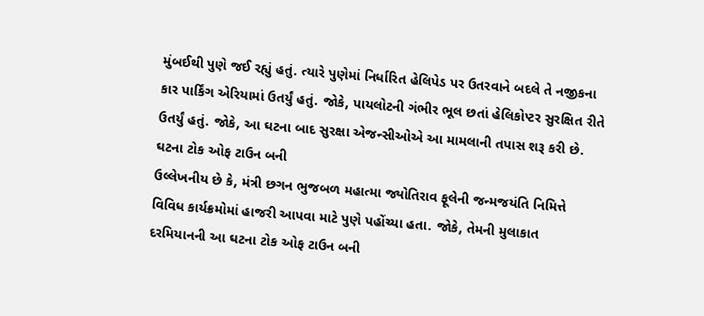મુંબઈથી પુણે જઈ રહ્યું હતું. ત્યારે પુણેમાં નિર્ધારિત હેલિપેડ પર ઉતરવાને બદલે તે નજીકના કાર પાર્કિંગ એરિયામાં ઉતર્યું હતું. જોકે, પાયલોટની ગંભીર ભૂલ છતાં હેલિકોપ્ટર સુરક્ષિત રીતે ઉતર્યું હતું. જોકે, આ ઘટના બાદ સુરક્ષા એજન્સીઓએ આ મામલાની તપાસ શરૂ કરી છે.
ઘટના ટોક ઓફ ટાઉન બની
ઉલ્લેખનીય છે કે, મંત્રી છગન ભુજબળ મહાત્મા જ્યોતિરાવ ફૂલેની જન્મજયંતિ નિમિત્તે વિવિધ કાર્યક્રમોમાં હાજરી આપવા માટે પુણે પહોંચ્યા હતા. જોકે, તેમની મુલાકાત દરમિયાનની આ ઘટના ટોક ઓફ ટાઉન બની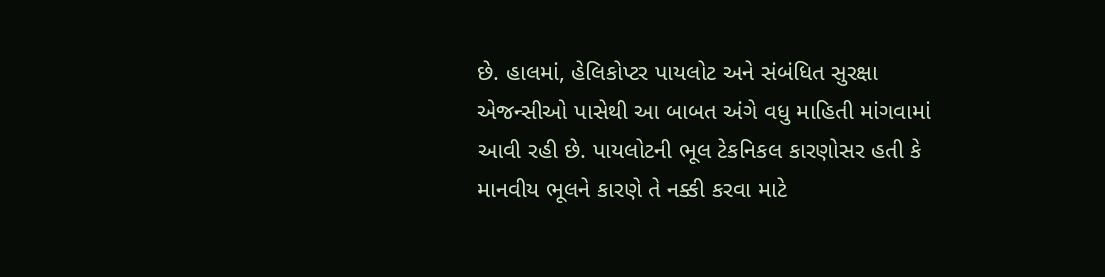છે. હાલમાં, હેલિકોપ્ટર પાયલોટ અને સંબંધિત સુરક્ષા એજન્સીઓ પાસેથી આ બાબત અંગે વધુ માહિતી માંગવામાં આવી રહી છે. પાયલોટની ભૂલ ટેકનિકલ કારણોસર હતી કે માનવીય ભૂલને કારણે તે નક્કી કરવા માટે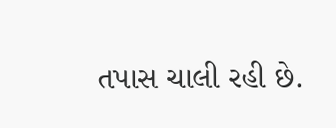તપાસ ચાલી રહી છે.